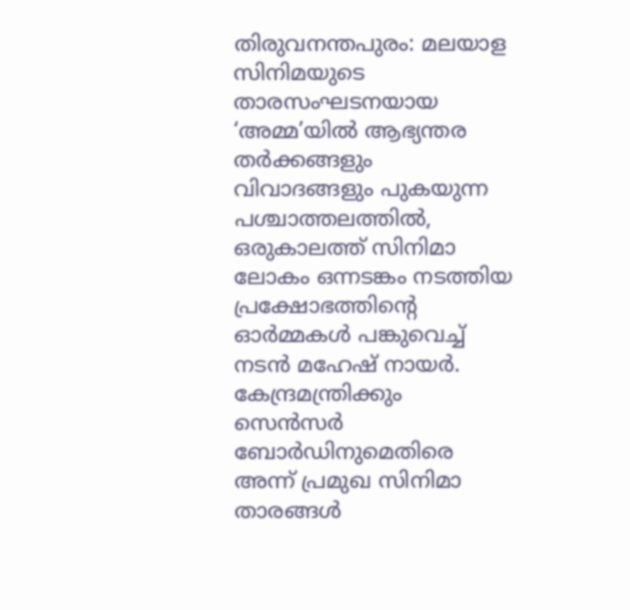തിരുവനന്തപുരം: മലയാള സിനിമയുടെ താരസംഘടനയായ ‘അമ്മ’യിൽ ആഭ്യന്തര തർക്കങ്ങളും വിവാദങ്ങളും പുകയുന്ന പശ്ചാത്തലത്തിൽ, ഒരുകാലത്ത് സിനിമാ ലോകം ഒന്നടങ്കം നടത്തിയ പ്രക്ഷോഭത്തിന്റെ ഓർമ്മകൾ പങ്കുവെച്ച് നടൻ മഹേഷ് നായർ. കേന്ദ്രമന്ത്രിക്കും സെൻസർ ബോർഡിനുമെതിരെ അന്ന് പ്രമുഖ സിനിമാ താരങ്ങൾ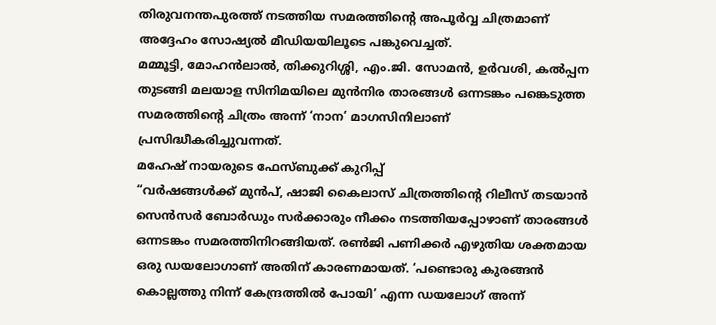തിരുവനന്തപുരത്ത് നടത്തിയ സമരത്തിന്റെ അപൂർവ്വ ചിത്രമാണ് അദ്ദേഹം സോഷ്യൽ മീഡിയയിലൂടെ പങ്കുവെച്ചത്.
മമ്മൂട്ടി, മോഹൻലാൽ, തിക്കുറിശ്ശി, എം.ജി. സോമൻ, ഉർവശി, കൽപ്പന തുടങ്ങി മലയാള സിനിമയിലെ മുൻനിര താരങ്ങൾ ഒന്നടങ്കം പങ്കെടുത്ത സമരത്തിന്റെ ചിത്രം അന്ന് ‘നാന’ മാഗസിനിലാണ് പ്രസിദ്ധീകരിച്ചുവന്നത്.
മഹേഷ് നായരുടെ ഫേസ്ബുക്ക് കുറിപ്പ്
“വർഷങ്ങൾക്ക് മുൻപ്, ഷാജി കൈലാസ് ചിത്രത്തിന്റെ റിലീസ് തടയാൻ സെൻസർ ബോർഡും സർക്കാരും നീക്കം നടത്തിയപ്പോഴാണ് താരങ്ങൾ ഒന്നടങ്കം സമരത്തിനിറങ്ങിയത്. രൺജി പണിക്കർ എഴുതിയ ശക്തമായ ഒരു ഡയലോഗാണ് അതിന് കാരണമായത്. ‘പണ്ടൊരു കുരങ്ങൻ കൊല്ലത്തു നിന്ന് കേന്ദ്രത്തിൽ പോയി’ എന്ന ഡയലോഗ് അന്ന്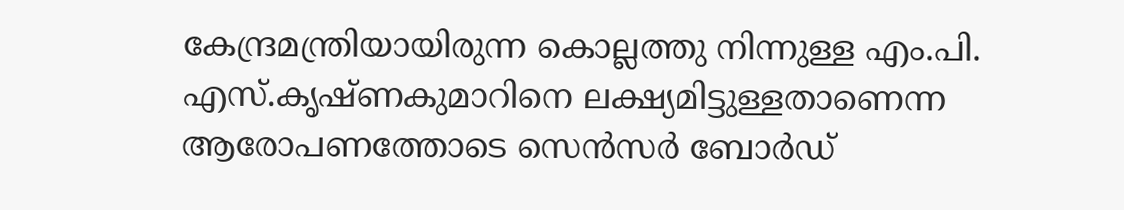കേന്ദ്രമന്ത്രിയായിരുന്ന കൊല്ലത്തു നിന്നുള്ള എം.പി. എസ്.കൃഷ്ണകുമാറിനെ ലക്ഷ്യമിട്ടുള്ളതാണെന്ന ആരോപണത്തോടെ സെൻസർ ബോർഡ്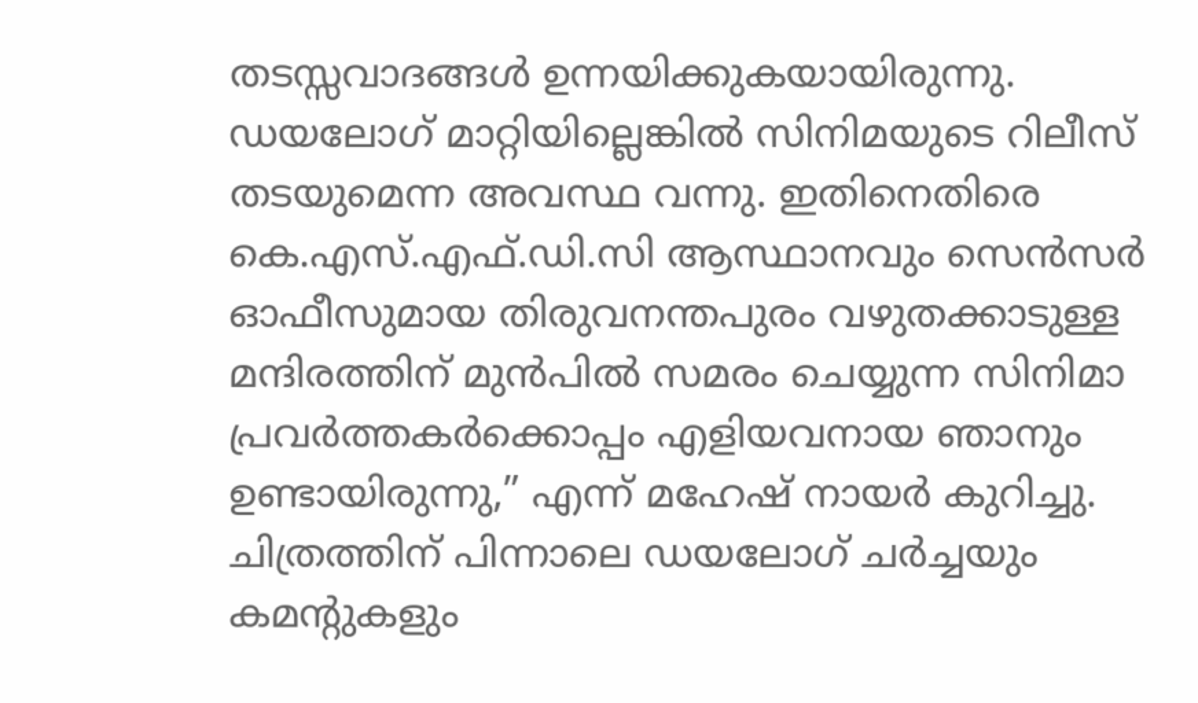തടസ്സവാദങ്ങൾ ഉന്നയിക്കുകയായിരുന്നു.
ഡയലോഗ് മാറ്റിയില്ലെങ്കിൽ സിനിമയുടെ റിലീസ് തടയുമെന്ന അവസ്ഥ വന്നു. ഇതിനെതിരെ കെ.എസ്.എഫ്.ഡി.സി ആസ്ഥാനവും സെൻസർ ഓഫീസുമായ തിരുവനന്തപുരം വഴുതക്കാടുള്ള മന്ദിരത്തിന് മുൻപിൽ സമരം ചെയ്യുന്ന സിനിമാ പ്രവർത്തകർക്കൊപ്പം എളിയവനായ ഞാനും ഉണ്ടായിരുന്നു,” എന്ന് മഹേഷ് നായർ കുറിച്ചു.
ചിത്രത്തിന് പിന്നാലെ ഡയലോഗ് ചർച്ചയും കമന്റുകളും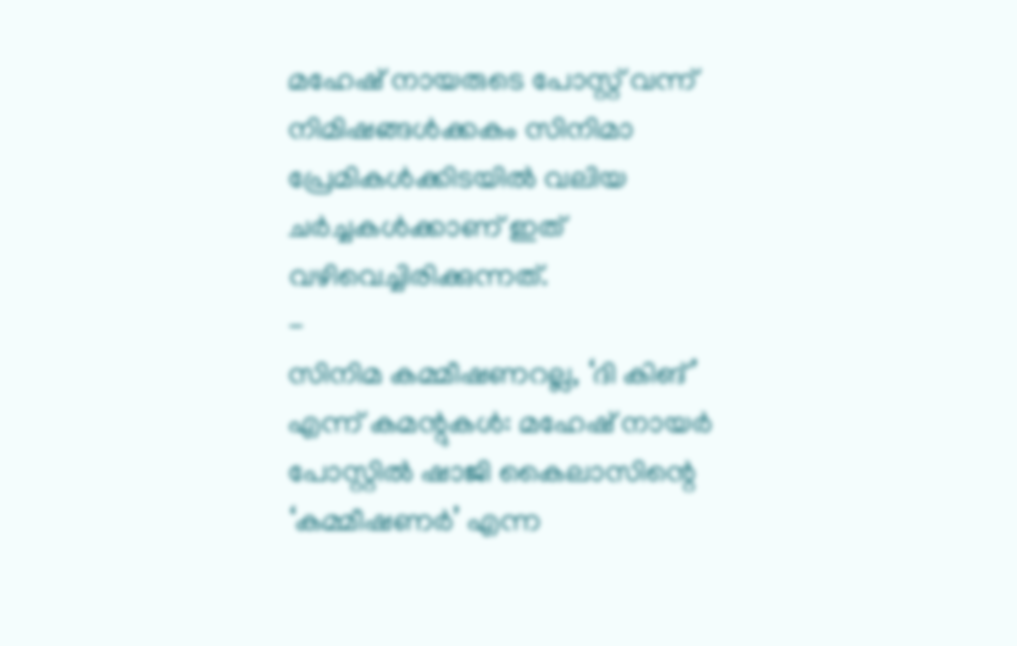മഹേഷ് നായരുടെ പോസ്റ്റ് വന്ന് നിമിഷങ്ങൾക്കകം സിനിമാ പ്രേമികൾക്കിടയിൽ വലിയ ചർച്ചകൾക്കാണ് ഇത് വഴിവെച്ചിരിക്കുന്നത്.
-
സിനിമ കമ്മീഷണറല്ല, ‘ദി കിങ്’ എന്ന് കമന്റുകൾ: മഹേഷ് നായർ പോസ്റ്റിൽ ഷാജി കൈലാസിന്റെ ‘കമ്മീഷണർ’ എന്ന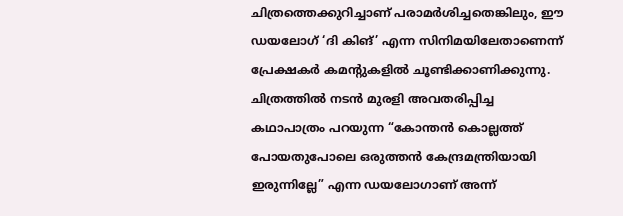ചിത്രത്തെക്കുറിച്ചാണ് പരാമർശിച്ചതെങ്കിലും, ഈ ഡയലോഗ് ‘ദി കിങ്’ എന്ന സിനിമയിലേതാണെന്ന് പ്രേക്ഷകർ കമന്റുകളിൽ ചൂണ്ടിക്കാണിക്കുന്നു. ചിത്രത്തിൽ നടൻ മുരളി അവതരിപ്പിച്ച കഥാപാത്രം പറയുന്ന “കോന്തൻ കൊല്ലത്ത് പോയതുപോലെ ഒരുത്തൻ കേന്ദ്രമന്ത്രിയായി ഇരുന്നില്ലേ” എന്ന ഡയലോഗാണ് അന്ന്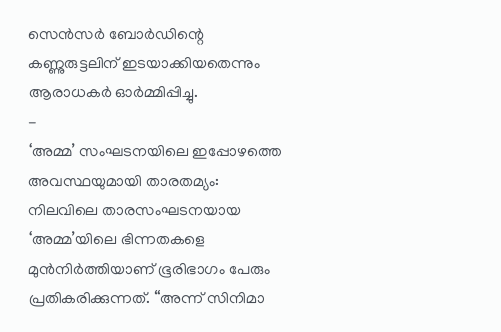സെൻസർ ബോർഡിന്റെ കണ്ണുരുട്ടലിന് ഇടയാക്കിയതെന്നും ആരാധകർ ഓർമ്മിപ്പിച്ചു.
-
‘അമ്മ’ സംഘടനയിലെ ഇപ്പോഴത്തെ അവസ്ഥയുമായി താരതമ്യം: നിലവിലെ താരസംഘടനയായ ‘അമ്മ’യിലെ ഭിന്നതകളെ മുൻനിർത്തിയാണ് ഭൂരിഭാഗം പേരും പ്രതികരിക്കുന്നത്. “അന്ന് സിനിമാ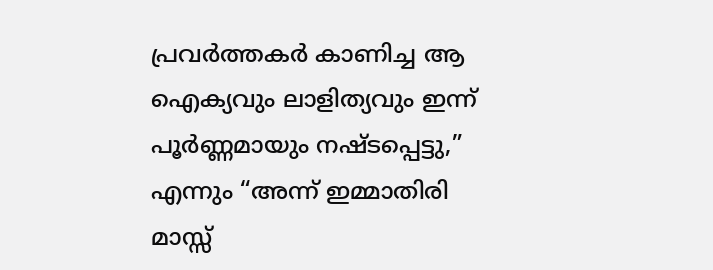പ്രവർത്തകർ കാണിച്ച ആ ഐക്യവും ലാളിത്യവും ഇന്ന് പൂർണ്ണമായും നഷ്ടപ്പെട്ടു,” എന്നും “അന്ന് ഇമ്മാതിരി മാസ്സ്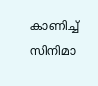കാണിച്ച് സിനിമാ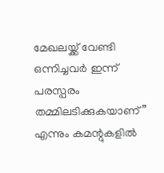മേഖലയ്ക്ക് വേണ്ടി ഒന്നിച്ചവർ ഇന്ന് പരസ്പരം തമ്മിലടിക്കുകയാണ്” എന്നും കമന്റുകളിൽ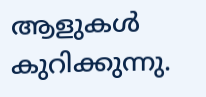ആളുകൾ കുറിക്കുന്നു.